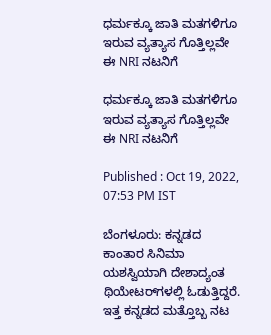ಧರ್ಮಕ್ಕೂ ಜಾತಿ ಮತಗಳಿಗೂ ಇರುವ ವ್ಯತ್ಯಾಸ ಗೊತ್ತಿಲ್ಲವೇ ಈ NRI ನಟನಿಗೆ

ಧರ್ಮಕ್ಕೂ ಜಾತಿ ಮತಗಳಿಗೂ ಇರುವ ವ್ಯತ್ಯಾಸ ಗೊತ್ತಿಲ್ಲವೇ ಈ NRI ನಟನಿಗೆ

Published : Oct 19, 2022, 07:53 PM IST

ಬೆಂಗಳೂರು: ಕನ್ನಡದ ಕಾಂತಾರ ಸಿನಿಮಾ ಯಶಸ್ವಿಯಾಗಿ ದೇಶಾದ್ಯಂತ ಥಿಯೇಟರ್‌ಗಳಲ್ಲಿ ಓಡುತ್ತಿದ್ದರೆ. ಇತ್ತ ಕನ್ನಡದ ಮತ್ತೊಬ್ಬ ನಟ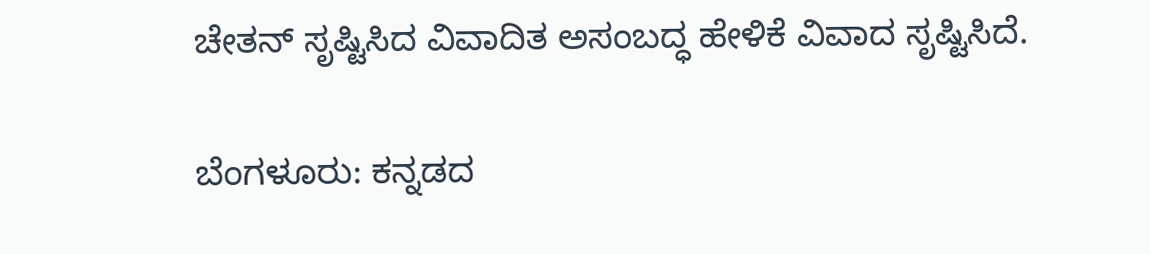ಚೇತನ್‌ ಸೃಷ್ಟಿಸಿದ ವಿವಾದಿತ ಅಸಂಬದ್ಧ ಹೇಳಿಕೆ ವಿವಾದ ಸೃಷ್ಟಿಸಿದೆ.

ಬೆಂಗಳೂರು: ಕನ್ನಡದ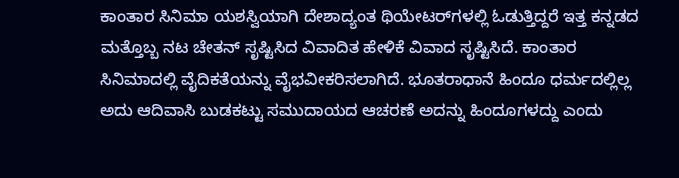ಕಾಂತಾರ ಸಿನಿಮಾ ಯಶಸ್ವಿಯಾಗಿ ದೇಶಾದ್ಯಂತ ಥಿಯೇಟರ್‌ಗಳಲ್ಲಿ ಓಡುತ್ತಿದ್ದರೆ ಇತ್ತ ಕನ್ನಡದ ಮತ್ತೊಬ್ಬ ನಟ ಚೇತನ್‌ ಸೃಷ್ಟಿಸಿದ ವಿವಾದಿತ ಹೇಳಿಕೆ ವಿವಾದ ಸೃಷ್ಟಿಸಿದೆ. ಕಾಂತಾರ ಸಿನಿಮಾದಲ್ಲಿ ವೈದಿಕತೆಯನ್ನು ವೈಭವೀಕರಿಸಲಾಗಿದೆ. ಭೂತರಾಧಾನೆ ಹಿಂದೂ ಧರ್ಮದಲ್ಲಿಲ್ಲ ಅದು ಆದಿವಾಸಿ ಬುಡಕಟ್ಟು ಸಮುದಾಯದ ಆಚರಣೆ ಅದನ್ನು ಹಿಂದೂಗಳದ್ದು ಎಂದು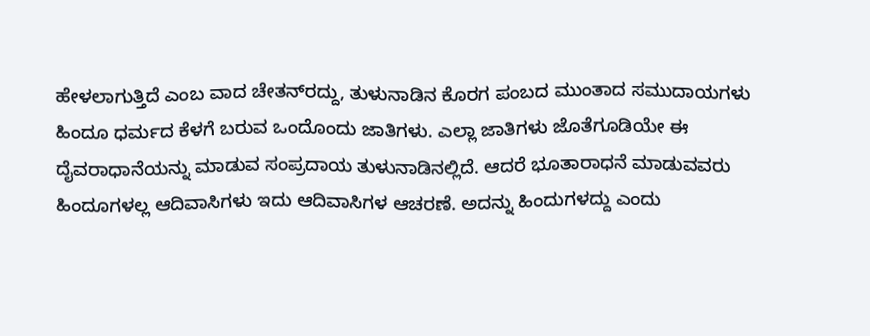ಹೇಳಲಾಗುತ್ತಿದೆ ಎಂಬ ವಾದ ಚೇತನ್‌ರದ್ದು, ತುಳುನಾಡಿನ ಕೊರಗ ಪಂಬದ ಮುಂತಾದ ಸಮುದಾಯಗಳು ಹಿಂದೂ ಧರ್ಮದ ಕೆಳಗೆ ಬರುವ ಒಂದೊಂದು ಜಾತಿಗಳು. ಎಲ್ಲಾ ಜಾತಿಗಳು ಜೊತೆಗೂಡಿಯೇ ಈ ದೈವರಾಧಾನೆಯನ್ನು ಮಾಡುವ ಸಂಪ್ರದಾಯ ತುಳುನಾಡಿನಲ್ಲಿದೆ. ಆದರೆ ಭೂತಾರಾಧನೆ ಮಾಡುವವರು ಹಿಂದೂಗಳಲ್ಲ ಆದಿವಾಸಿಗಳು ಇದು ಆದಿವಾಸಿಗಳ ಆಚರಣೆ. ಅದನ್ನು ಹಿಂದುಗಳದ್ದು ಎಂದು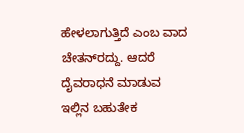ಹೇಳಲಾಗುತ್ತಿದೆ ಎಂಬ ವಾದ ಚೇತನ್‌ರದ್ದು. ಆದರೆ ದೈವರಾಧನೆ ಮಾಡುವ ಇಲ್ಲಿನ ಬಹುತೇಕ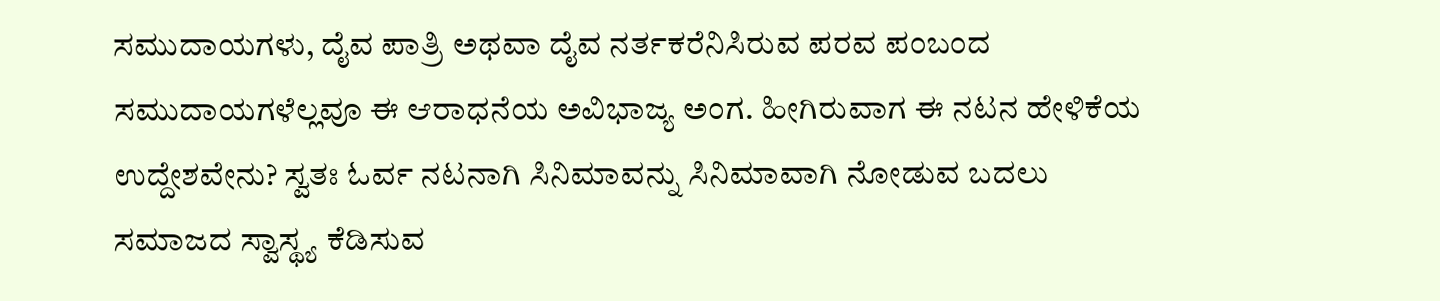ಸಮುದಾಯಗಳು, ದೈವ ಪಾತ್ರಿ ಅಥವಾ ದೈವ ನರ್ತಕರೆನಿಸಿರುವ ಪರವ ಪಂಬಂದ ಸಮುದಾಯಗಳೆಲ್ಲವೂ ಈ ಆರಾಧನೆಯ ಅವಿಭಾಜ್ಯ ಅಂಗ. ಹೀಗಿರುವಾಗ ಈ ನಟನ ಹೇಳಿಕೆಯ ಉದ್ದೇಶವೇನು? ಸ್ವತಃ ಓರ್ವ ನಟನಾಗಿ ಸಿನಿಮಾವನ್ನು ಸಿನಿಮಾವಾಗಿ ನೋಡುವ ಬದಲು ಸಮಾಜದ ಸ್ವಾಸ್ಥ್ಯ ಕೆಡಿಸುವ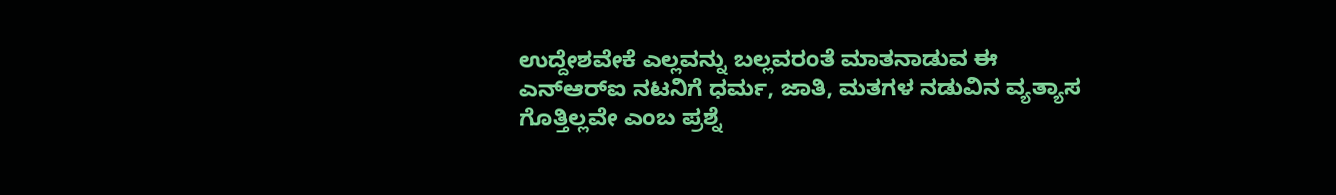ಉದ್ದೇಶವೇಕೆ ಎಲ್ಲವನ್ನು ಬಲ್ಲವರಂತೆ ಮಾತನಾಡುವ ಈ ಎನ್‌ಆರ್‌ಐ ನಟನಿಗೆ ಧರ್ಮ, ಜಾತಿ, ಮತಗಳ ನಡುವಿನ ವ್ಯತ್ಯಾಸ ಗೊತ್ತಿಲ್ಲವೇ ಎಂಬ ಪ್ರಶ್ನೆ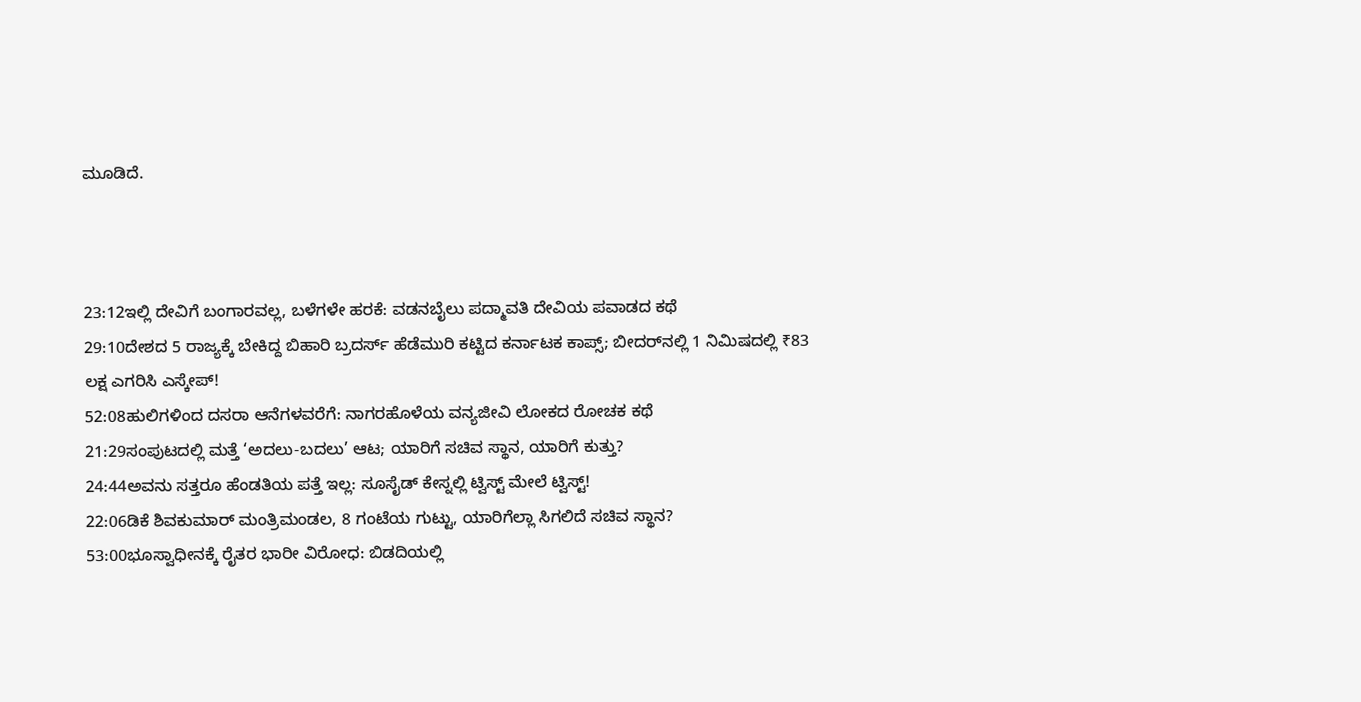ಮೂಡಿದೆ.



23:12ಇಲ್ಲಿ ದೇವಿಗೆ ಬಂಗಾರವಲ್ಲ, ಬಳೆಗಳೇ ಹರಕೆ: ವಡನಬೈಲು ಪದ್ಮಾವತಿ ದೇವಿಯ ಪವಾಡದ ಕಥೆ
29:10ದೇಶದ 5 ರಾಜ್ಯಕ್ಕೆ ಬೇಕಿದ್ದ ಬಿಹಾರಿ ಬ್ರದರ್ಸ್ ಹೆಡೆಮುರಿ ಕಟ್ಟಿದ ಕರ್ನಾಟಕ ಕಾಪ್ಸ್; ಬೀದರ್‌ನಲ್ಲಿ 1 ನಿಮಿಷದಲ್ಲಿ ₹83 ಲಕ್ಷ ಎಗರಿಸಿ ಎಸ್ಕೇಪ್!
52:08ಹುಲಿಗಳಿಂದ ದಸರಾ ಆನೆಗಳವರೆಗೆ: ನಾಗರಹೊಳೆಯ ವನ್ಯಜೀವಿ ಲೋಕದ ರೋಚಕ ಕಥೆ
21:29ಸಂಪುಟದಲ್ಲಿ ಮತ್ತೆ ‘ಅದಲು-ಬದಲು’ ಆಟ; ಯಾರಿಗೆ ಸಚಿವ ಸ್ಥಾನ, ಯಾರಿಗೆ ಕುತ್ತು?
24:44ಅವನು ಸತ್ತರೂ ಹೆಂಡತಿಯ ಪತ್ತೆ ಇಲ್ಲ: ಸೂಸೈಡ್ ಕೇಸ್ನಲ್ಲಿ ಟ್ವಿಸ್ಟ್ ಮೇಲೆ ಟ್ವಿಸ್ಟ್!
22:06ಡಿಕೆ ಶಿವಕುಮಾರ್ ಮಂತ್ರಿಮಂಡಲ, 8 ಗಂಟೆಯ ಗುಟ್ಟು, ಯಾರಿಗೆಲ್ಲಾ ಸಿಗಲಿದೆ ಸಚಿವ ಸ್ಥಾನ?
53:00ಭೂಸ್ವಾಧೀನಕ್ಕೆ ರೈತರ ಭಾರೀ ವಿರೋಧ: ಬಿಡದಿಯಲ್ಲಿ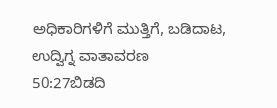ಅಧಿಕಾರಿಗಳಿಗೆ ಮುತ್ತಿಗೆ, ಬಡಿದಾಟ, ಉದ್ವಿಗ್ನ ವಾತಾವರಣ
50:27ಬಿಡದಿ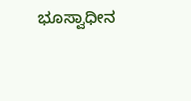ಭೂಸ್ವಾಧೀನ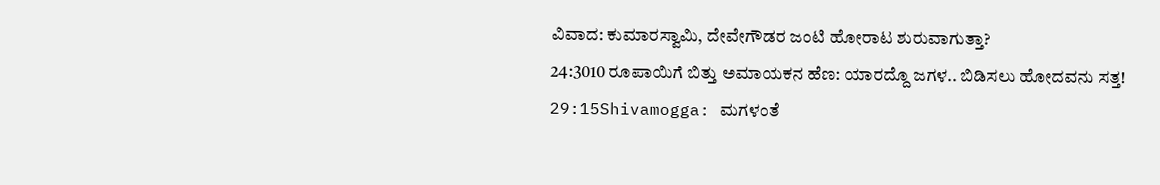ವಿವಾದ: ಕುಮಾರಸ್ವಾಮಿ, ದೇವೇಗೌಡರ ಜಂಟಿ ಹೋರಾಟ ಶುರುವಾಗುತ್ತಾ?
24:3010 ರೂಪಾಯಿಗೆ ಬಿತ್ತು ಅಮಾಯಕನ ಹೆಣ: ಯಾರದ್ದೊ ಜಗಳ.. ಬಿಡಿಸಲು ಹೋದವನು ಸತ್ತ!
29:15Shivamogga: ಮಗಳಂತೆ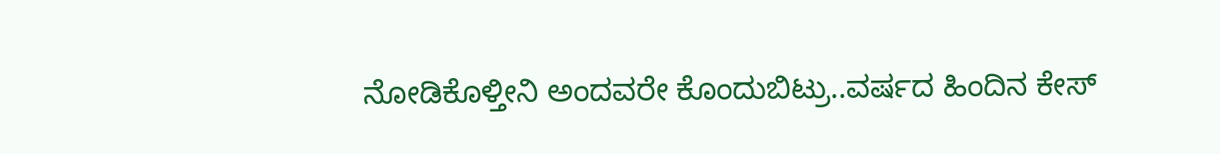ನೋಡಿಕೊಳ್ತೀನಿ ಅಂದವರೇ ಕೊಂದುಬಿಟ್ರು..ವರ್ಷದ ಹಿಂದಿನ ಕೇಸ್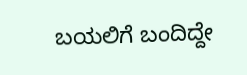ಬಯಲಿಗೆ ಬಂದಿದ್ದೇ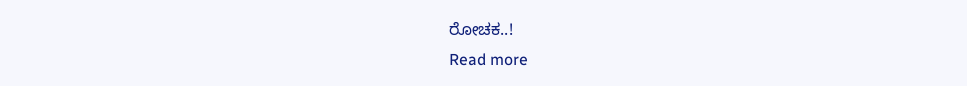ರೋಚಕ..!
Read more